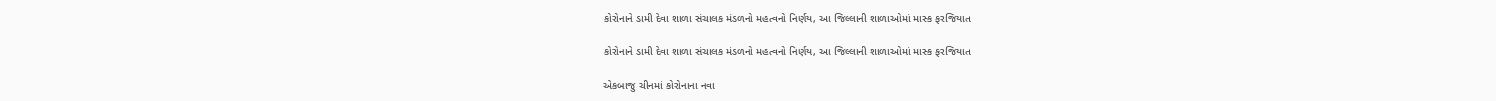કોરોનાને ડામી દેવા શાળા સંચાલક મંડળનો મહત્વનો નિર્ણય, આ જિલ્લાની શાળાઓમાં માસ્ક ફરજિયાત

કોરોનાને ડામી દેવા શાળા સંચાલક મંડળનો મહત્વનો નિર્ણય, આ જિલ્લાની શાળાઓમાં માસ્ક ફરજિયાત

એકબાજુ ચીનમાં કોરોનાના નવા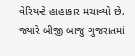વેરિયન્ટે હાહાકાર મચાવ્યો છે. જ્યારે બીજી બાજુ ગુજરાતમાં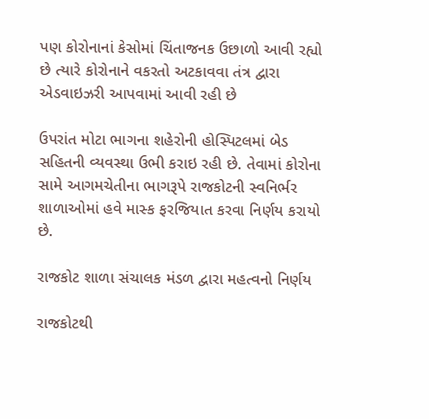પણ કોરોનાનાં કેસોમાં ચિંતાજનક ઉછાળો આવી રહ્યો છે ત્યારે કોરોનાને વકરતો અટકાવવા તંત્ર દ્વારા એડવાઇઝરી આપવામાં આવી રહી છે

ઉપરાંત મોટા ભાગના શહેરોની હોસ્પિટલમાં બેડ સહિતની વ્યવસ્થા ઉભી કરાઇ રહી છે. તેવામાં કોરોના સામે આગમચેતીના ભાગરૂપે રાજકોટની સ્વનિર્ભર શાળાઓમાં હવે માસ્ક ફરજિયાત કરવા નિર્ણય કરાયો છે.

રાજકોટ શાળા સંચાલક મંડળ દ્વારા મહત્વનો નિર્ણય

રાજકોટથી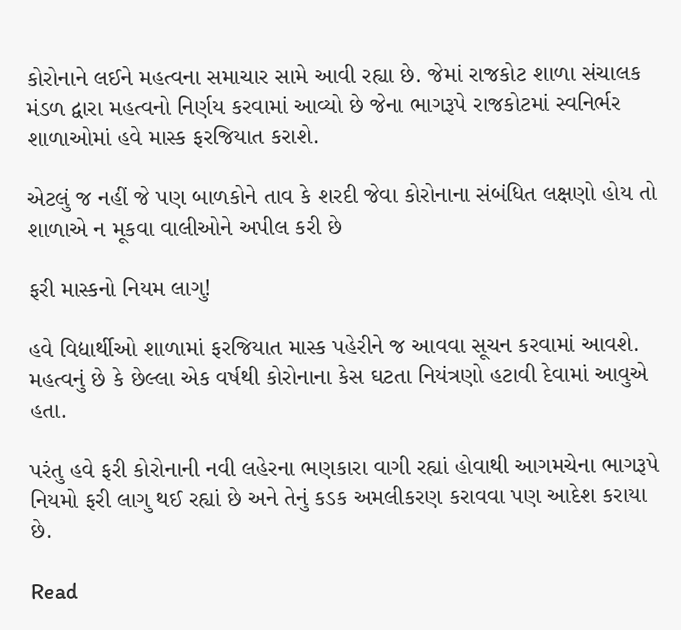કોરોનાને લઈને મહત્વના સમાચાર સામે આવી રહ્યા છે. જેમાં રાજકોટ શાળા સંચાલક મંડળ દ્વારા મહત્વનો નિર્ણય કરવામાં આવ્યો છે જેના ભાગરૂપે રાજકોટમાં સ્વનિર્ભર શાળાઓમાં હવે માસ્ક ફરજિયાત કરાશે.

એટલું જ નહીં જે પણ બાળકોને તાવ કે શરદી જેવા કોરોનાના સંબંધિત લક્ષણો હોય તો શાળાએ ન મૂકવા વાલીઓને અપીલ કરી છે

ફરી માસ્કનો નિયમ લાગુ!

હવે વિદ્યાર્થીઓ શાળામાં ફરજિયાત માસ્ક પહેરીને જ આવવા સૂચન કરવામાં આવશે. મહત્વનું છે કે છેલ્લા એક વર્ષથી કોરોનાના કેસ ઘટતા નિયંત્રણો હટાવી દેવામાં આવુએ હતા.

પરંતુ હવે ફરી કોરોનાની નવી લહેરના ભણકારા વાગી રહ્યાં હોવાથી આગમચેના ભાગરૂપે નિયમો ફરી લાગુ થઈ રહ્યાં છે અને તેનું કડક અમલીકરણ કરાવવા પણ આદેશ કરાયા છે.

Read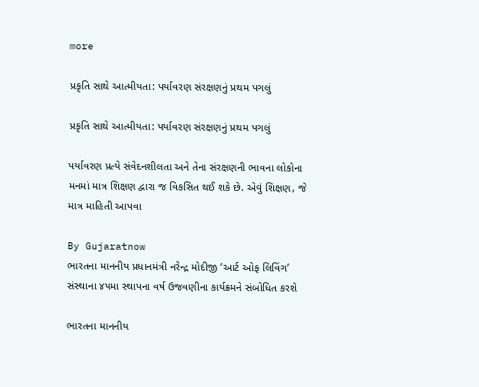more

પ્રકૃતિ સાથે આત્મીયતા: પર્યાવરણ સંરક્ષણનું પ્રથમ પગલું

પ્રકૃતિ સાથે આત્મીયતા: પર્યાવરણ સંરક્ષણનું પ્રથમ પગલું

પર્યાવરણ પ્રત્યે સંવેદનશીલતા અને તેના સંરક્ષણની ભાવના લોકોના મનમાં માત્ર શિક્ષણ દ્વારા જ વિકસિત થઈ શકે છે. એવું શિક્ષણ, જે માત્ર માહિતી આપવા

By Gujaratnow
ભારતના માનનીય પ્રધાનમંત્રી નરેન્દ્ર મોદીજી ‘આર્ટ ઓફ લિવિંગ’ સંસ્થાના ૪૫મા સ્થાપના વર્ષ ઉજવણીના કાર્યક્રમને સંબોધિત કરશે

ભારતના માનનીય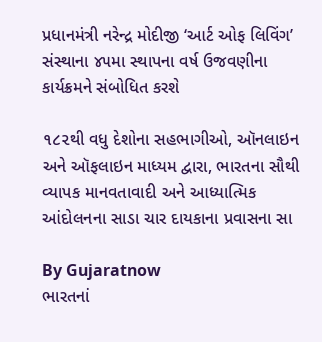પ્રધાનમંત્રી નરેન્દ્ર મોદીજી ‘આર્ટ ઓફ લિવિંગ’ સંસ્થાના ૪૫મા સ્થાપના વર્ષ ઉજવણીના કાર્યક્રમને સંબોધિત કરશે

૧૮૨થી વધુ દેશોના સહભાગીઓ, ઑનલાઇન અને ઑફલાઇન માધ્યમ દ્વારા, ભારતના સૌથી વ્યાપક માનવતાવાદી અને આધ્યાત્મિક આંદોલનના સાડા ચાર દાયકાના પ્રવાસના સા

By Gujaratnow
ભારતનાં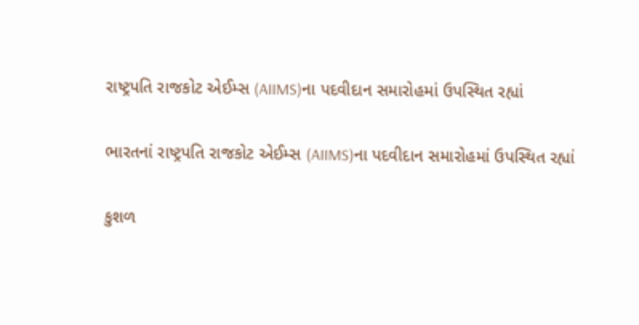રાષ્ટ્રપતિ રાજકોટ એઈમ્સ (AIIMS)ના પદવીદાન સમારોહમાં ઉપસ્થિત રહ્યાં

ભારતનાં રાષ્ટ્રપતિ રાજકોટ એઈમ્સ (AIIMS)ના પદવીદાન સમારોહમાં ઉપસ્થિત રહ્યાં

કુશળ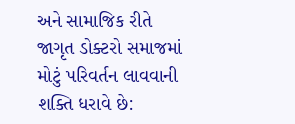અને સામાજિક રીતે જાગૃત ડોક્ટરો સમાજમાં મોટું પરિવર્તન લાવવાની શક્તિ ધરાવે છે: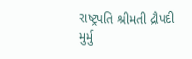રાષ્ટ્રપતિ શ્રીમતી દ્રૌપદી મુર્મુ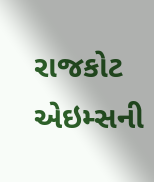રાજકોટ એઇમ્સની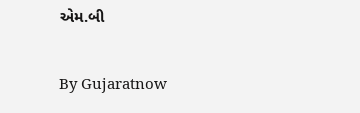એમ.બી

By Gujaratnow